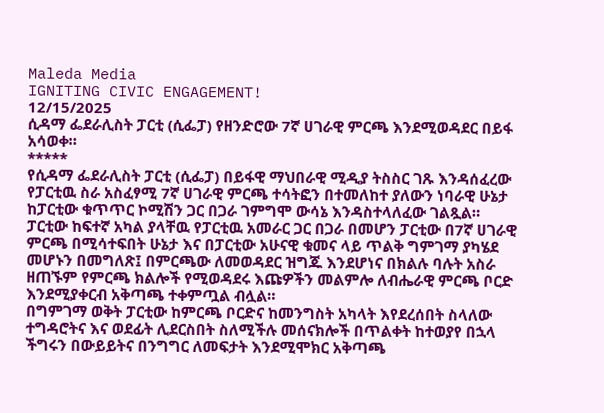Maleda Media
IGNITING CIVIC ENGAGEMENT!
12/15/2025
ሲዳማ ፌደራሊስት ፓርቲ (ሲፌፓ) የዘንድሮው 7ኛ ሀገራዊ ምርጫ እንደሚወዳደር በይፋ አሳወቀ።
*****
የሲዳማ ፌደራሊስት ፓርቲ (ሲፌፓ) በይፋዊ ማህበራዊ ሚዲያ ትስስር ገጹ እንዳሰፈረው የፓርቲዉ ስራ አስፈፃሚ 7ኛ ሀገራዊ ምርጫ ተሳትፎን በተመለከተ ያለውን ነባራዊ ሁኔታ ከፓርቲው ቁጥጥር ኮሚሽን ጋር በጋራ ገምግሞ ውሳኔ እንዳስተላለፈው ገልጿል።
ፓርቲው ከፍተኛ አካል ያላቸዉ የፓርቲዉ አመራር ጋር በጋራ በመሆን ፓርቲው በ7ኛ ሀገራዊ ምርጫ በሚሳተፍበት ሁኔታ እና በፓርቲው አሁናዊ ቁመና ላይ ጥልቅ ግምገማ ያካሄደ መሆኑን በመግለጽ፤ በምርጫው ለመወዳደር ዝግጁ እንደሆነና በክልሉ ባሉት አስራ ዘጠኙም የምርጫ ክልሎች የሚወዳደሩ እጩዎችን መልምሎ ለብሔራዊ ምርጫ ቦርድ እንደሚያቀርብ አቅጣጫ ተቀምጧል ብሏል።
በግምገማ ወቅት ፓርቲው ከምርጫ ቦርድና ከመንግስት አካላት እየደረሰበት ስላለው ተግዳሮትና እና ወደፊት ሊደርስበት ስለሚችሉ መሰናክሎች በጥልቀት ከተወያየ በኋላ ችግሩን በውይይትና በንግግር ለመፍታት እንደሚሞክር አቅጣጫ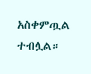አስቀምጧል ተብሏል።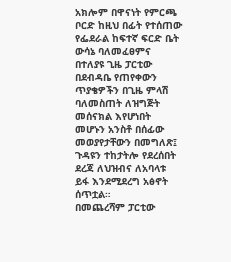አክሎም በዋናነት የምርጫ ቦርድ ከዚህ በፊት የተሰጠው የፌደራል ከፍተኛ ፍርድ ቤት ውሳኔ ባለመፈፀምና በተለያዩ ጊዜ ፓርቲው በደብዳቤ የጠየቀውን ጥያቄዎችን በጊዜ ምላሽ ባለመስጠት ለዝግጅት መሰናክል እየሆነበት መሆኑን አንስቶ በሰፊው መወያየታቸውን በመግለጽ፤ ጉዳዩን ተከታትሎ የደረሰበት ደረጃ ለህዝብና ለአባላቱ ይፋ እንደሚደረግ አፅኖት ሰጥቷል።
በመጨረሻም ፓርቲው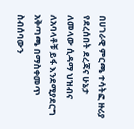በሀገራዊ ምርጫ ተሳትፎ ዙሪያ የደረሰበት ደረጃና ሁኔታ ለመላው ሲዳማ ህዝብና ለአባላቶቹ ይፋ እንደሚያደርግ አቅጣጫ በማስቀመጥ ስብሰባውን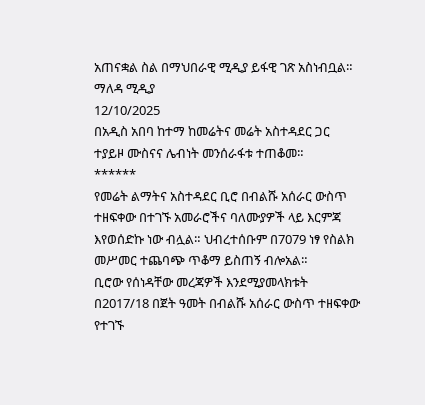አጠናቋል ስል በማህበራዊ ሚዲያ ይፋዊ ገጽ አስነብቧል።
ማለዳ ሚዲያ
12/10/2025
በአዲስ አበባ ከተማ ከመሬትና መሬት አስተዳደር ጋር ተያይዞ ሙስናና ሌብነት መንሰራፋቱ ተጠቆመ።
******
የመሬት ልማትና አስተዳደር ቢሮ በብልሹ አሰራር ውስጥ ተዘፍቀው በተገኙ አመራሮችና ባለሙያዎች ላይ እርምጃ እየወሰድኩ ነው ብሏል። ህብረተሰቡም በ7079 ነፃ የስልክ መሥመር ተጨባጭ ጥቆማ ይስጠኝ ብሎአል።
ቢሮው የሰነዳቸው መረጃዎች እንደሚያመላክቱት በ2017/18 በጀት ዓመት በብልሹ አሰራር ውስጥ ተዘፍቀው የተገኙ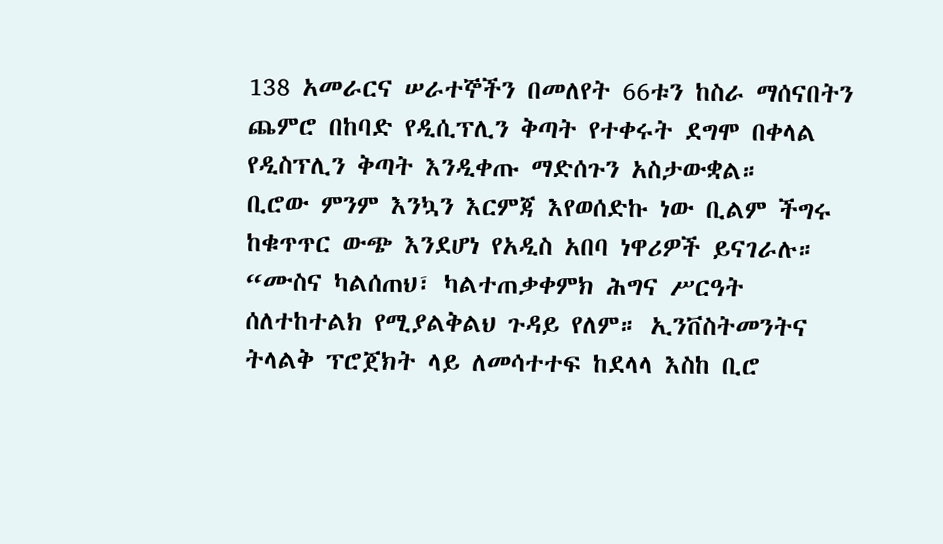138 አመራርና ሠራተኞችን በመለየት 66ቱን ከስራ ማሰናበትን ጨምሮ በከባድ የዲሲፕሊን ቅጣት የተቀሩት ደግሞ በቀላል የዲስፕሊን ቅጣት እንዲቀጡ ማድሰጉን አስታውቋል።
ቢሮው ምንም እንኳን እርምጃ እየወሰድኩ ነው ቢልም ችግሩ ከቁጥጥር ውጭ እንደሆነ የአዲስ አበባ ነዋሪዎች ይናገራሉ። “ሙስና ካልሰጠህ፣ ካልተጠቃቀምክ ሕግና ሥርዓት ሰለተከተልክ የሚያልቅልህ ጉዳይ የለም። ኢንቨስትመንትና ትላልቅ ፕሮጀክት ላይ ለመሳተተፍ ከደላላ እስከ ቢሮ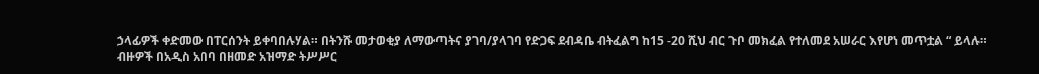ኃላፊዎች ቀድመው በፐርሰንት ይቀባበሉሃል። በትንሹ መታወቂያ ለማውጣትና ያገባ/ያላገባ የድጋፍ ደብዳቤ ብትፈልግ ከ15 -20 ሺህ ብር ጉቦ መክፈል የተለመደ አሠራር እየሆነ መጥቷል “ ይላሉ።
ብዙዎች በአዲስ አበባ በዘመድ አዝማድ ትሥሥር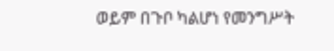ወይም በጉቦ ካልሆነ የመንግሥት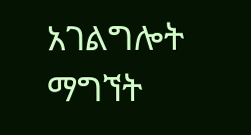አገልግሎት ማግኘት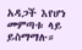አዳጋች እየሆነ መምጣቱ ላይ ይስማማሉ።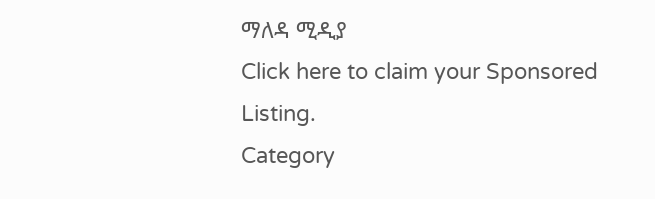ማለዳ ሚዲያ
Click here to claim your Sponsored Listing.
Category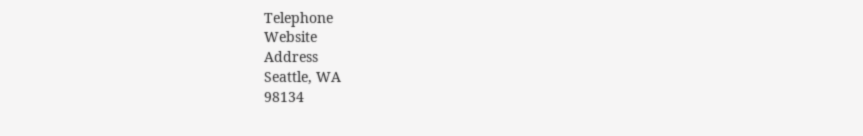Telephone
Website
Address
Seattle, WA
98134